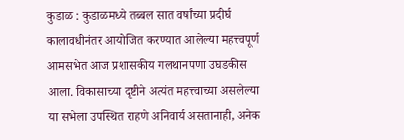कुडाळ : कुडाळमध्ये तब्बल सात वर्षांच्या प्रदीर्घ कालावधीनंतर आयोजित करण्यात आलेल्या महत्त्वपूर्ण आमसभेत आज प्रशासकीय गलथानपणा उघडकीस आला. विकासाच्या दृष्टीने अत्यंत महत्त्वाच्या असलेल्या या सभेला उपस्थित राहणे अनिवार्य असतानाही, अनेक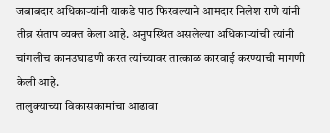जबाबदार अधिकाऱ्यांनी याकडे पाठ फिरवल्याने आमदार निलेश राणे यांनी तीव्र संताप व्यक्त केला आहे. अनुपस्थित असलेल्या अधिकाऱ्यांची त्यांनी चांगलीच कानउघाडणी करत त्यांच्यावर तात्काळ कारवाई करण्याची मागणी केली आहे.
तालुक्याच्या विकासकामांचा आढावा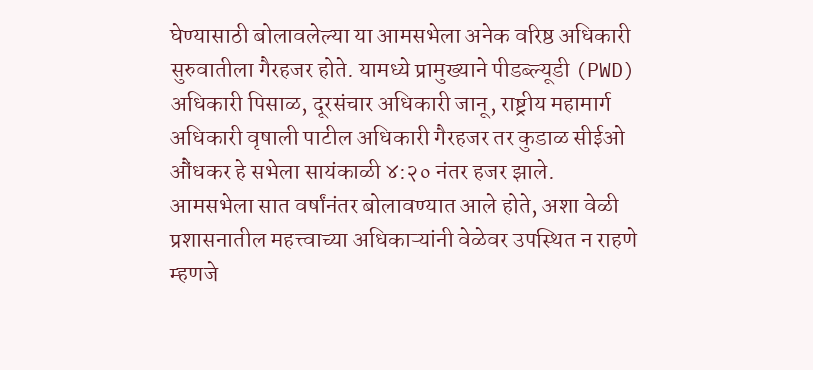घेण्यासाठी बोलावलेल्या या आमसभेला अनेक वरिष्ठ अधिकारी सुरुवातीला गैरहजर होते. यामध्ये प्रामुख्याने पीडब्ल्यूडी (PWD) अधिकारी पिसाळ, दूरसंचार अधिकारी जानू, राष्ट्रीय महामार्ग अधिकारी वृषाली पाटील अधिकारी गैरहजर तर कुडाळ सीईओ औंधकर हे सभेला सायंकाळी ४:२० नंतर हजर झाले.
आमसभेला सात वर्षांनंतर बोलावण्यात आले होते, अशा वेळी प्रशासनातील महत्त्वाच्या अधिकाऱ्यांनी वेळेवर उपस्थित न राहणे म्हणजे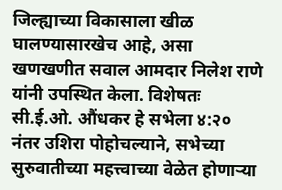जिल्ह्याच्या विकासाला खीळ घालण्यासारखेच आहे, असा खणखणीत सवाल आमदार निलेश राणे यांनी उपस्थित केला. विशेषतः सी.ई.ओ. औंधकर हे सभेला ४:२० नंतर उशिरा पोहोचल्याने, सभेच्या सुरुवातीच्या महत्त्वाच्या वेळेत होणाऱ्या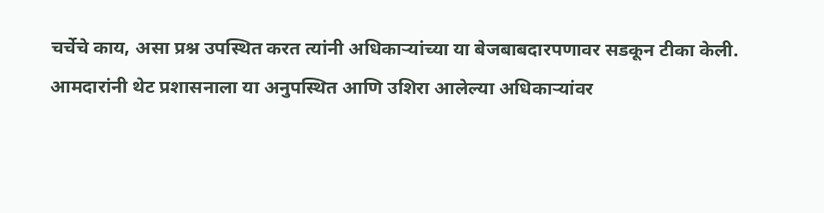चर्चेचे काय, असा प्रश्न उपस्थित करत त्यांनी अधिकाऱ्यांच्या या बेजबाबदारपणावर सडकून टीका केली.
आमदारांनी थेट प्रशासनाला या अनुपस्थित आणि उशिरा आलेल्या अधिकाऱ्यांवर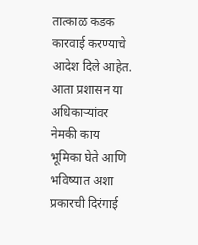तात्काळ कडक कारवाई करण्याचे आदेश दिले आहेत. आता प्रशासन या अधिकाऱ्यांवर नेमकी काय भूमिका घेते आणि भविष्यात अशा प्रकारची दिरंगाई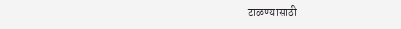टाळण्यासाठी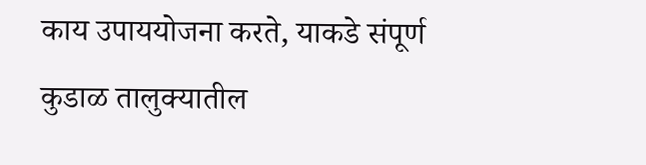काय उपाययोजना करते, याकडे संपूर्ण कुडाळ तालुक्यातील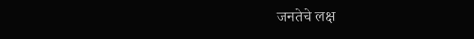जनतेचे लक्ष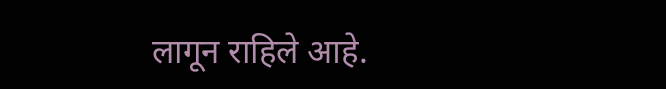लागून राहिले आहे.